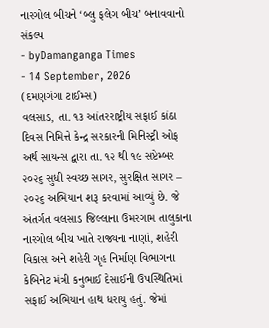નારગોલ બીચને ‘બ્લુ ફલેગ બીચ’ બનાવવાનો સંકલ્પ
- byDamanganga Times
- 14 September, 2026
(દમણગંગા ટાઈમ્સ)
વલસાડ, તા. ૧૩ આંતરરાષ્ટ્રીય સફાઈ કાંઠા દિવસ નિમિત્તે કેન્દ્ર સરકારની મિનિસ્ટ્રી ઓફ અર્થ સાયન્સ દ્વારા તા. ૧૨ થી ૧૯ સપ્ટેમ્બર ૨૦૨૬ સુધી સ્વચ્છ સાગર, સુરક્ષિત સાગર – ૨૦૨૬ અભિયાન શરૂ કરવામાં આવ્યું છે. જે અંતર્ગત વલસાડ જિલ્લાના ઉમરગામ તાલુકાના નારગોલ બીચ ખાતે રાજ્યના નાણાં, શહેરી વિકાસ અને શહેરી ગૃહ નિર્માણ વિભાગના કેબિનેટ મંત્રી કનુભાઈ દેસાઈની ઉપસ્થિતિમાં સફાઈ અભિયાન હાથ ધરાયુ હતું. જેમાં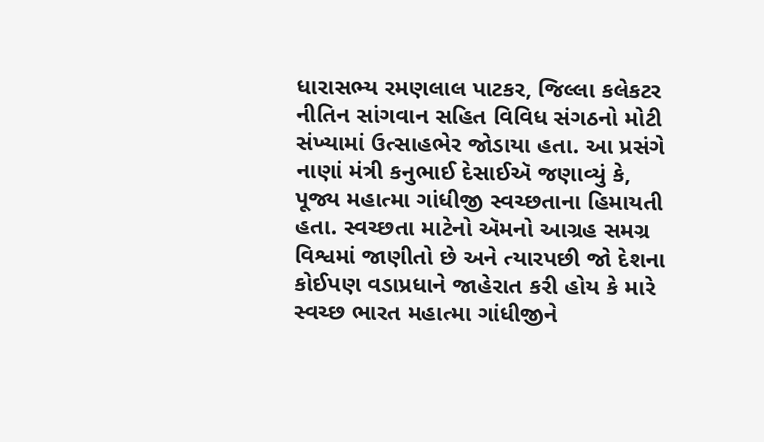ધારાસભ્ય રમણલાલ પાટકર, જિલ્લા કલેકટર નીતિન સાંગવાન સહિત વિવિધ સંગઠનો મોટી સંખ્યામાં ઉત્સાહભેર જોડાયા હતા. આ પ્રસંગે નાણાં મંત્રી કનુભાઈ દેસાઈઍ જણાવ્યું કે, પૂજ્ય મહાત્મા ગાંધીજી સ્વચ્છતાના હિમાયતી હતા. સ્વચ્છતા માટેનો ઍમનો આગ્રહ સમગ્ર વિશ્વમાં જાણીતો છે અને ત્યારપછી જો દેશના કોઈપણ વડાપ્રધાને જાહેરાત કરી હોય કે મારે સ્વચ્છ ભારત મહાત્મા ગાંધીજીને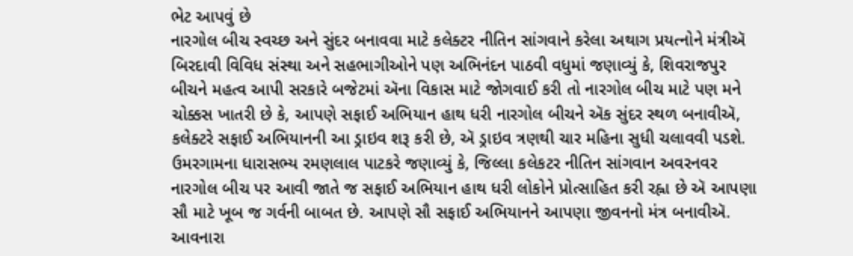ભેટ આપવું છે
નારગોલ બીચ સ્વચ્છ અને સુંદર બનાવવા માટે કલેક્ટર નીતિન સાંગવાને કરેલા અથાગ પ્રયત્નોને મંત્રીઍ બિરદાવી વિવિધ સંસ્થા અને સહભાગીઓને પણ અભિનંદન પાઠવી વધુમાં જણાવ્યું કે, શિવરાજપુર બીચને મહત્વ આપી સરકારે બજેટમાં ઍના વિકાસ માટે જોગવાઈ કરી તો નારગોલ બીચ માટે પણ મને ચોક્કસ ખાતરી છે કે, આપણે સફાઈ અભિયાન હાથ ધરી નારગોલ બીચને ઍક સુંદર સ્થળ બનાવીઍ, કલેક્ટરે સફાઈ અભિયાનની આ ડ્રાઇવ શરૂ કરી છે, ઍ ડ્રાઇવ ત્રણથી ચાર મહિના સુધી ચલાવવી પડશે. ઉમરગામના ધારાસભ્ય રમણલાલ પાટકરે જણાવ્યું કે, જિલ્લા કલેકટર નીતિન સાંગવાન અવરનવર નારગોલ બીચ પર આવી જાતે જ સફાઈ અભિયાન હાથ ધરી લોકોને પ્રોત્સાહિત કરી રહ્ના છે ઍ આપણા સૌ માટે ખૂબ જ ગર્વની બાબત છે. આપણે સૌ સફાઈ અભિયાનને આપણા જીવનનો મંત્ર બનાવીઍ. આવનારા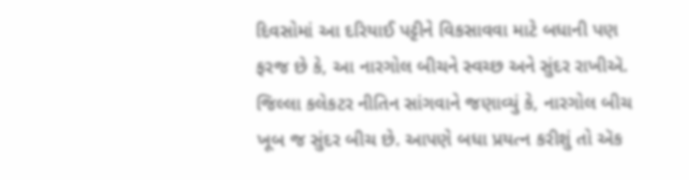દિવસોમાં આ દરિયાઈ પટ્ટીને વિકસાવવા માટે બધાની પણ ફરજ છે કે, આ નારગોલ બીચને સ્વચ્છ અને સુંદર રાખીઍ.
જિલ્લા કલેકટર નીતિન સાંગવાને જણાવ્યું કે, નારગોલ બીચ ખૂબ જ સુંદર બીચ છે. આપણે બધા પ્રયત્ન કરીશું તો ઍક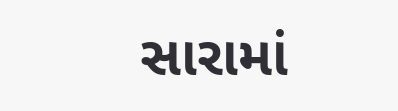સારામાં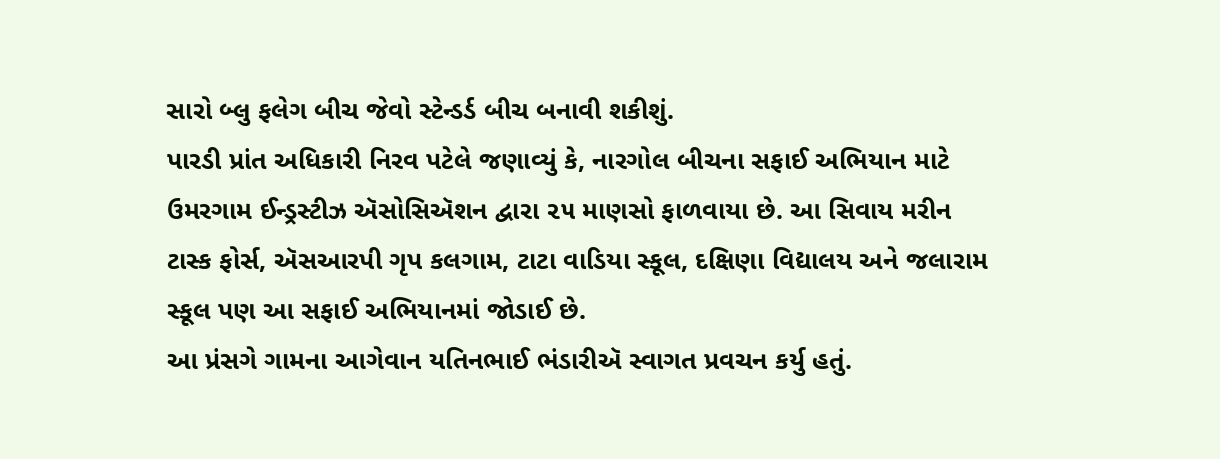સારો બ્લુ ફલેગ બીચ જેવો સ્ટેન્ડર્ડ બીચ બનાવી શકીશું.
પારડી પ્રાંત અધિકારી નિરવ પટેલે જણાવ્યું કે, નારગોલ બીચના સફાઈ અભિયાન માટે ઉમરગામ ઈન્ડ્રસ્ટીઝ ઍસોસિઍશન દ્વારા ૨૫ માણસો ફાળવાયા છે. આ સિવાય મરીન ટાસ્ક ફોર્સ, ઍસઆરપી ગૃપ કલગામ, ટાટા વાડિયા સ્કૂલ, દક્ષિણા વિદ્યાલય અને જલારામ સ્કૂલ પણ આ સફાઈ અભિયાનમાં જોડાઈ છે.
આ પ્રંસગે ગામના આગેવાન યતિનભાઈ ભંડારીઍ સ્વાગત પ્રવચન કર્યુ હતું.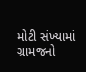મોટી સંખ્યામાં ગ્રામજનો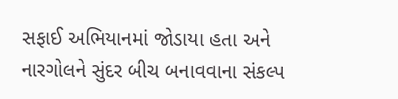સફાઈ અભિયાનમાં જોડાયા હતા અને નારગોલને સુંદર બીચ બનાવવાના સંકલ્પ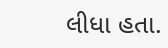લીધા હતા.